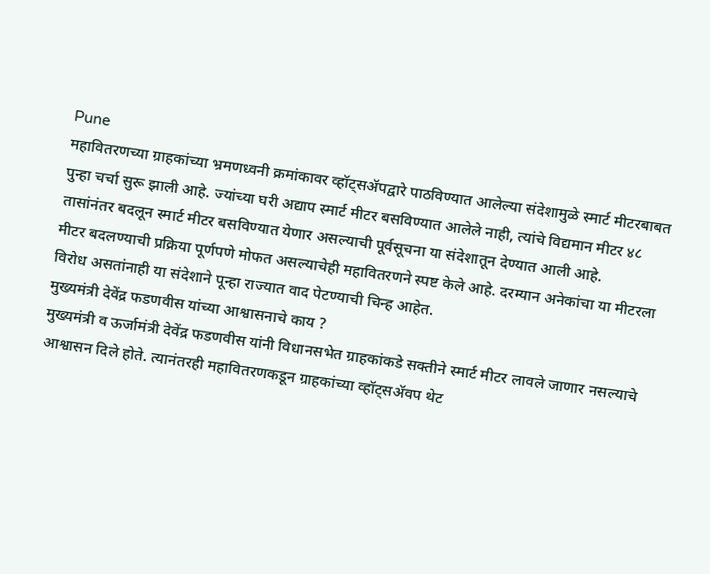Pune
महावितरणच्या ग्राहकांच्या भ्रमणध्वनी क्रमांकावर व्हॉट्सॲपद्वारे पाठविण्यात आलेल्या संदेशामुळे स्मार्ट मीटरबाबत पुन्हा चर्चा सुरू झाली आहे. ज्यांच्या घरी अद्याप स्मार्ट मीटर बसविण्यात आलेले नाही, त्यांचे विद्यमान मीटर ४८ तासांनंतर बदलून स्मार्ट मीटर बसविण्यात येणार असल्याची पूर्वसूचना या संदेशातून देण्यात आली आहे.
मीटर बदलण्याची प्रक्रिया पूर्णपणे मोफत असल्याचेही महावितरणने स्पष्ट केले आहे. दरम्यान अनेकांचा या मीटरला विरोध असतांनाही या संदेशाने पून्हा राज्यात वाद पेटण्याची चिन्ह आहेत.
मुख्यमंत्री देवेंद्र फडणवीस यांच्या आश्वासनाचे काय ?
मुख्यमंत्री व ऊर्जामंत्री देवेंद्र फडणवीस यांनी विधानसभेत ग्राहकांकडे सक्तीने स्मार्ट मीटर लावले जाणार नसल्याचे आश्वासन दिले होते. त्यानंतरही महावितरणकडून ग्राहकांच्या व्हॉट्सॲवप थेट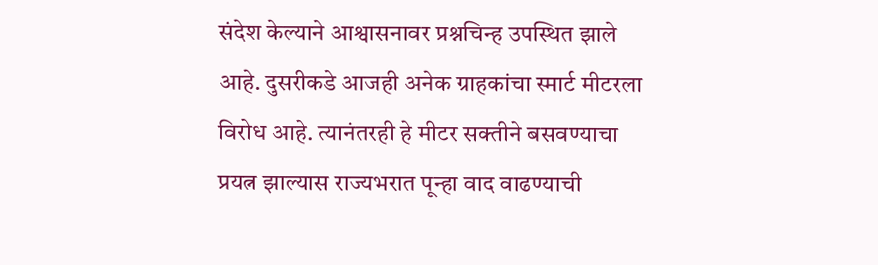संदेश केल्याने आश्वासनावर प्रश्नचिन्ह उपस्थित झाले आहे. दुसरीकडे आजही अनेक ग्राहकांचा स्मार्ट मीटरला विरोध आहे. त्यानंतरही हे मीटर सक्तीने बसवण्याचा प्रयत्न झाल्यास राज्यभरात पून्हा वाद वाढण्याची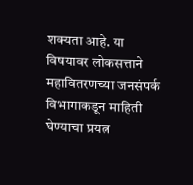शक्यता आहे. या विषयावर लोकसत्ताने महावितरणच्या जनसंपर्क विभागाकडून माहिती घेण्याचा प्रयत्न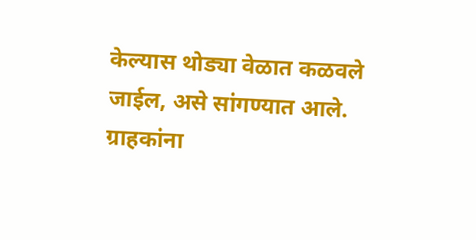केल्यास थोड्या वेळात कळवले जाईल, असे सांगण्यात आले.
ग्राहकांना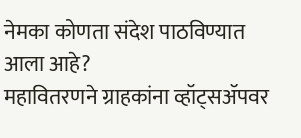नेमका कोणता संदेश पाठविण्यात आला आहे?
महावितरणने ग्राहकांना व्हॉट्सॲपवर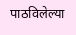पाठविलेल्या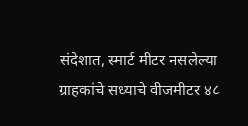संदेशात, स्मार्ट मीटर नसलेल्या ग्राहकांचे सध्याचे वीजमीटर ४८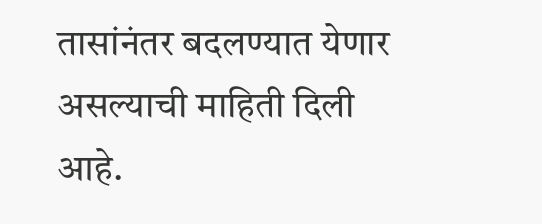तासांनंतर बदलण्यात येणार असल्याची माहिती दिली आहे.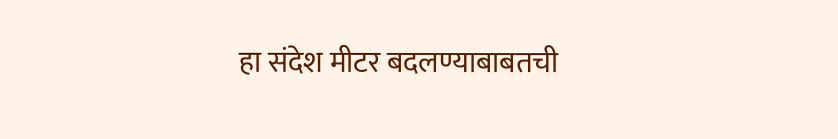हा संदेश मीटर बदलण्याबाबतची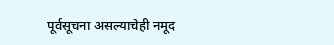पूर्वसूचना असल्याचेही नमूद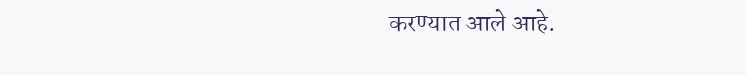करण्यात आले आहे.